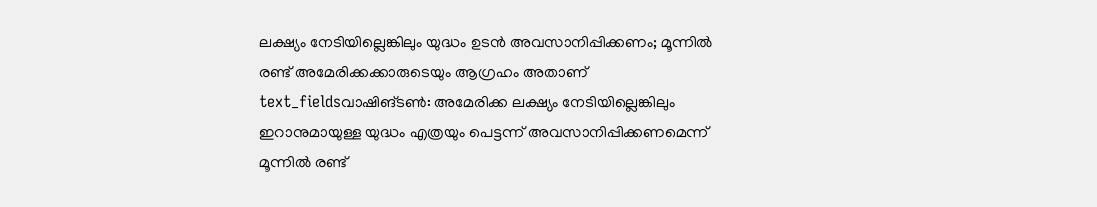ലക്ഷ്യം നേടിയില്ലെങ്കിലും യുദ്ധം ഉടൻ അവസാനിപ്പിക്കണം; മൂന്നിൽ രണ്ട് അമേരിക്കക്കാരുടെയും ആഗ്രഹം അതാണ്
text_fieldsവാഷിങ്ടൺ: അമേരിക്ക ലക്ഷ്യം നേടിയില്ലെങ്കിലും ഇറാനുമായുള്ള യുദ്ധം എത്രയും പെട്ടന്ന് അവസാനിപ്പിക്കണമെന്ന് മൂന്നിൽ രണ്ട്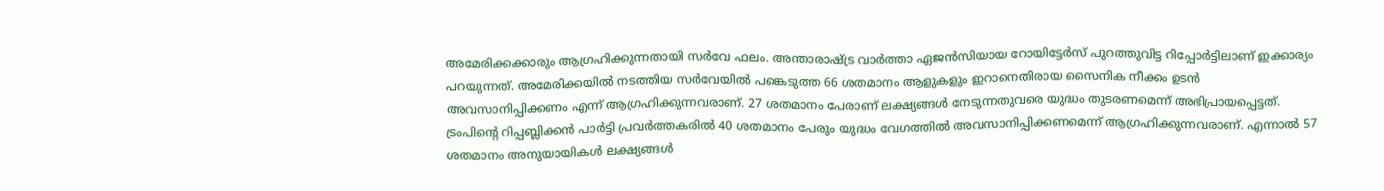അമേരിക്കക്കാരും ആഗ്രഹിക്കുന്നതായി സർവേ ഫലം. അന്താരാഷ്ട്ര വാർത്താ ഏജൻസിയായ റോയിട്ടേർസ് പുറത്തുവിട്ട റിപ്പോർട്ടിലാണ് ഇക്കാര്യം പറയുന്നത്. അമേരിക്കയിൽ നടത്തിയ സർവേയിൽ പങ്കെടുത്ത 66 ശതമാനം ആളുകളും ഇറാനെതിരായ സൈനിക നീക്കം ഉടൻ അവസാനിപ്പിക്കണം എന്ന് ആഗ്രഹിക്കുന്നവരാണ്. 27 ശതമാനം പേരാണ് ലക്ഷ്യങ്ങൾ നേടുന്നതുവരെ യുദ്ധം തുടരണമെന്ന് അഭിപ്രായപ്പെട്ടത്. ട്രംപിന്റെ റിപ്പബ്ലിക്കൻ പാർട്ടി പ്രവർത്തകരിൽ 40 ശതമാനം പേരും യുദ്ധം വേഗത്തിൽ അവസാനിപ്പിക്കണമെന്ന് ആഗ്രഹിക്കുന്നവരാണ്. എന്നാൽ 57 ശതമാനം അനുയായികൾ ലക്ഷ്യങ്ങൾ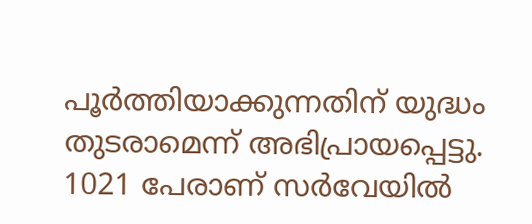പൂർത്തിയാക്കുന്നതിന് യുദ്ധം തുടരാമെന്ന് അഭിപ്രായപ്പെട്ടു.
1021 പേരാണ് സർവേയിൽ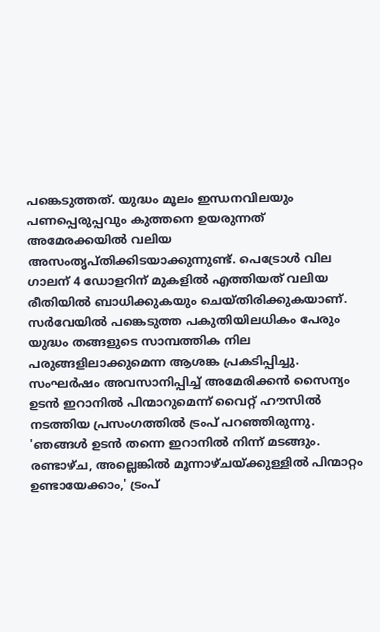പങ്കെടുത്തത്. യുദ്ധം മൂലം ഇന്ധനവിലയും പണപ്പെരുപ്പവും കുത്തനെ ഉയരുന്നത് അമേരക്കയിൽ വലിയ അസംതൃപ്തിക്കിടയാക്കുന്നുണ്ട്. പെട്രോൾ വില ഗാലന് 4 ഡോളറിന് മുകളിൽ എത്തിയത് വലിയ രീതിയിൽ ബാധിക്കുകയും ചെയ്തിരിക്കുകയാണ്. സർവേയിൽ പങ്കെടുത്ത പകുതിയിലധികം പേരും യുദ്ധം തങ്ങളുടെ സാമ്പത്തിക നില പരുങ്ങളിലാക്കുമെന്ന ആശങ്ക പ്രകടിപ്പിച്ചു.
സംഘർഷം അവസാനിപ്പിച്ച് അമേരിക്കൻ സൈന്യം ഉടൻ ഇറാനിൽ പിന്മാറുമെന്ന് വൈറ്റ് ഹൗസിൽ നടത്തിയ പ്രസംഗത്തിൽ ട്രംപ് പറഞ്ഞിരുന്നു. 'ഞങ്ങൾ ഉടൻ തന്നെ ഇറാനിൽ നിന്ന് മടങ്ങും. രണ്ടാഴ്ച, അല്ലെങ്കിൽ മൂന്നാഴ്ചയ്ക്കുള്ളിൽ പിന്മാറ്റം ഉണ്ടായേക്കാം,' ട്രംപ്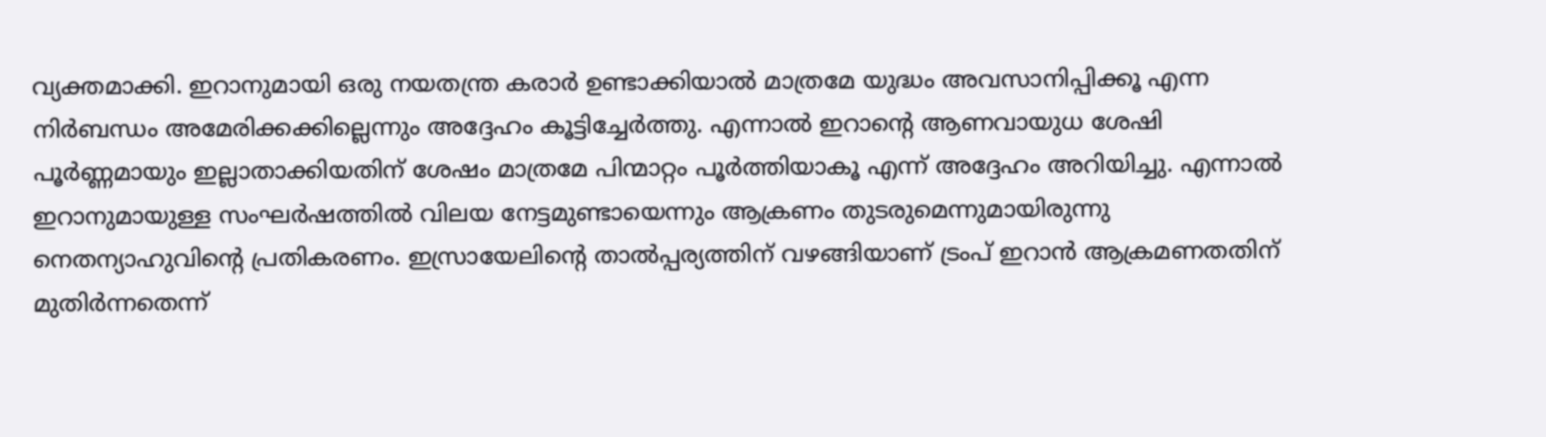വ്യക്തമാക്കി. ഇറാനുമായി ഒരു നയതന്ത്ര കരാർ ഉണ്ടാക്കിയാൽ മാത്രമേ യുദ്ധം അവസാനിപ്പിക്കൂ എന്ന നിർബന്ധം അമേരിക്കക്കില്ലെന്നും അദ്ദേഹം കൂട്ടിച്ചേർത്തു. എന്നാൽ ഇറാന്റെ ആണവായുധ ശേഷി പൂർണ്ണമായും ഇല്ലാതാക്കിയതിന് ശേഷം മാത്രമേ പിന്മാറ്റം പൂർത്തിയാകൂ എന്ന് അദ്ദേഹം അറിയിച്ചു. എന്നാൽ ഇറാനുമായുള്ള സംഘർഷത്തിൽ വിലയ നേട്ടമുണ്ടായെന്നും ആക്രണം തുടരുമെന്നുമായിരുന്നു നെതന്യാഹുവിന്റെ പ്രതികരണം. ഇസ്രായേലിന്റെ താൽപ്പര്യത്തിന് വഴങ്ങിയാണ് ട്രംപ് ഇറാൻ ആക്രമണതതിന് മുതിർന്നതെന്ന്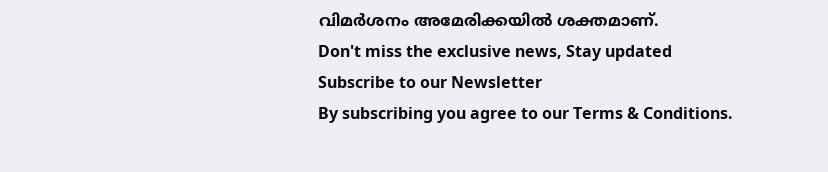വിമർശനം അമേരിക്കയിൽ ശക്തമാണ്.
Don't miss the exclusive news, Stay updated
Subscribe to our Newsletter
By subscribing you agree to our Terms & Conditions.